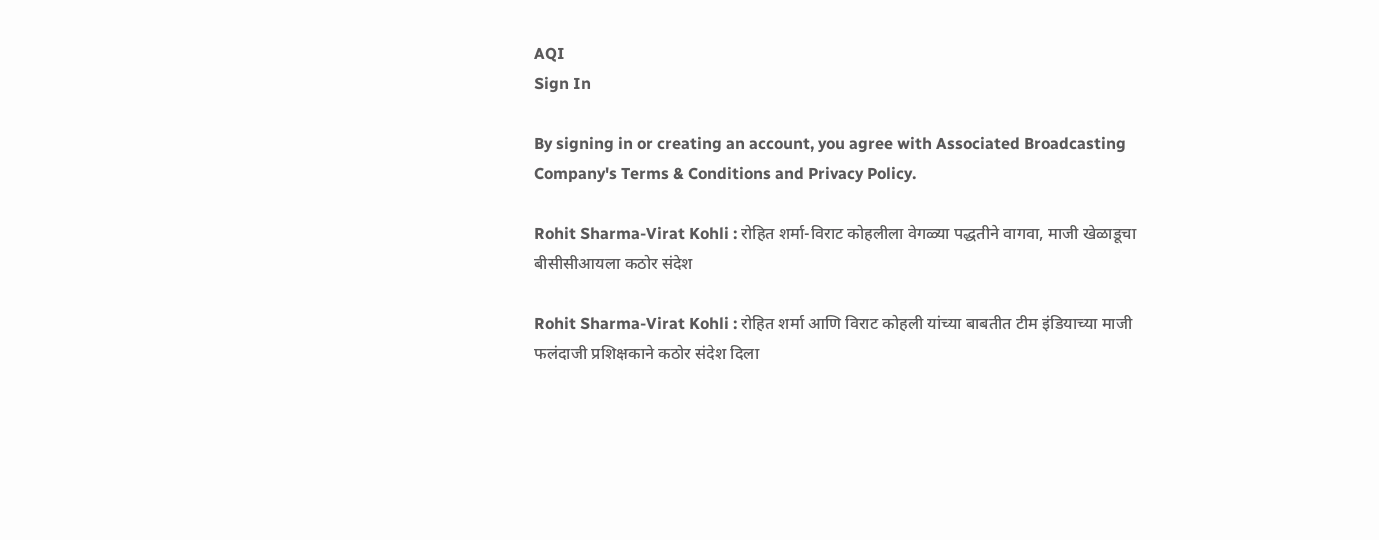AQI
Sign In

By signing in or creating an account, you agree with Associated Broadcasting Company's Terms & Conditions and Privacy Policy.

Rohit Sharma-Virat Kohli : रोहित शर्मा-विराट कोहलीला वेगळ्या पद्धतीने वागवा, माजी खेळाडूचा बीसीसीआयला कठोर संदेश

Rohit Sharma-Virat Kohli : रोहित शर्मा आणि विराट कोहली यांच्या बाबतीत टीम इंडियाच्या माजी फलंदाजी प्रशिक्षकाने कठोर संदेश दिला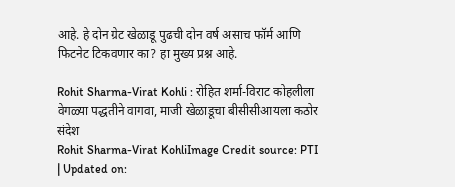आहे. हे दोन ग्रेट खेळाडू पुढची दोन वर्ष असाच फॉर्म आणि फिटनेट टिकवणार का? हा मुख्य प्रश्न आहे.

Rohit Sharma-Virat Kohli : रोहित शर्मा-विराट कोहलीला वेगळ्या पद्धतीने वागवा, माजी खेळाडूचा बीसीसीआयला कठोर संदेश
Rohit Sharma-Virat KohliImage Credit source: PTI
| Updated on: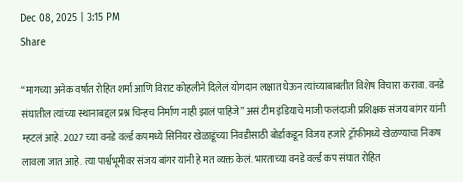Dec 08, 2025 | 3:15 PM
Share

“मागच्या अनेक वर्षात रोहित शर्मा आणि विराट कोहलीने दिलेलं योगदान लक्षात घेऊन त्यांच्याबाबतीत विशेष विचारा करावा. वनडे संघातील त्यांच्या स्थानाबद्दल प्रश्न चिन्हच निर्माण नाही झालं पाहिजे” असं टीम इंडियाचे माजी फलंदाजी प्रशिक्षक संजय बांगर यांनी म्हटलं आहे. 2027 च्या वनडे वर्ल्ड कपमध्ये सिनियर खेळाडूंच्या निवडीसाठी बोर्डाकडून विजय हजारे ट्रॉफीमध्ये खेळण्याचा निकष लावला जात आहे. त्या पार्श्वभूमीवर संजय बांगर यांनी हे मत व्यक्त केलं. भारताच्या वनडे वर्ल्ड कप संघात रोहित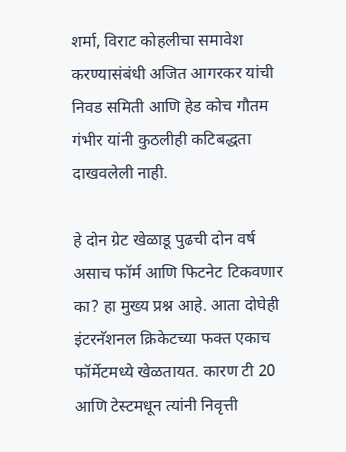शर्मा, विराट कोहलीचा समावेश करण्यासंबंधी अजित आगरकर यांची निवड समिती आणि हेड कोच गौतम गंभीर यांनी कुठलीही कटिबद्धता दाखवलेली नाही.

हे दोन ग्रेट खेळाडू पुढची दोन वर्ष असाच फॉर्म आणि फिटनेट टिकवणार का? हा मुख्य प्रश्न आहे. आता दोघेही इंटरनॅशनल क्रिकेटच्या फक्त एकाच फॉर्मेटमध्ये खेळतायत. कारण टी 20 आणि टेस्टमधून त्यांनी निवृत्ती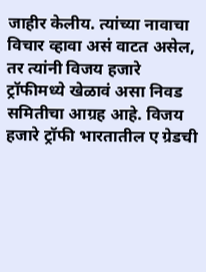जाहीर केलीय. त्यांच्या नावाचा विचार व्हावा असं वाटत असेल, तर त्यांनी विजय हजारे ट्रॉफीमध्ये खेळावं असा निवड समितीचा आग्रह आहे. विजय हजारे ट्रॉफी भारतातील ए ग्रेडची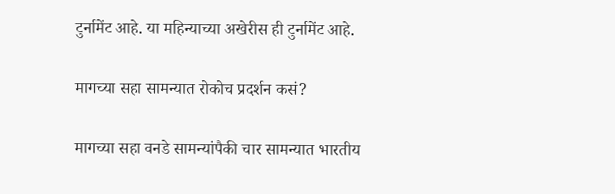टुर्नामेंट आहे. या महिन्याच्या अखेरीस ही टुर्नामेंट आहे.

मागच्या सहा सामन्यात रोकोच प्रदर्शन कसं?

मागच्या सहा वनडे सामन्यांपैकी चार सामन्यात भारतीय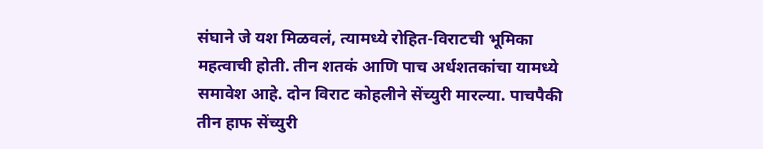संघाने जे यश मिळवलं, त्यामध्ये रोहित-विराटची भूमिका महत्वाची होती. तीन शतकं आणि पाच अर्धशतकांचा यामध्ये समावेश आहे. दोन विराट कोहलीने सेंच्युरी मारल्या. पाचपैकी तीन हाफ सेंच्युरी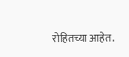रोहितच्या आहेत.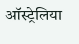ऑस्ट्रेलिया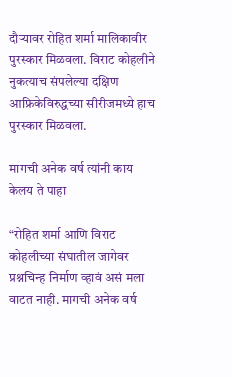दौऱ्यावर रोहित शर्मा मालिकावीर पुरस्कार मिळवला. विराट कोहलीने नुकत्याच संपलेल्या दक्षिण आफ्रिकेविरुद्धच्या सीरीजमध्ये हाच पुरस्कार मिळवला.

मागची अनेक वर्ष त्यांनी काय केलय ते पाहा

“रोहित शर्मा आणि विराट कोहलीच्या संघातील जागेवर प्रश्नचिन्ह निर्माण व्हावं असं मला वाटत नाही. मागची अनेक वर्ष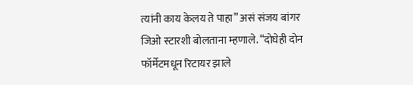त्यांनी काय केलय ते पाहा” असं संजय बांगर जिओ स्टारशी बोलताना म्हणाले. “दोघेही दोन फॉर्मेटमधून रिटायर झाले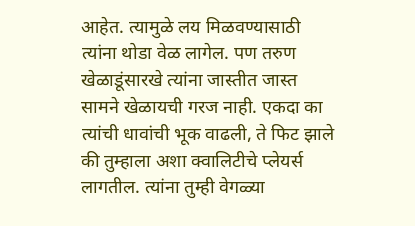आहेत. त्यामुळे लय मिळवण्यासाठी त्यांना थोडा वेळ लागेल. पण तरुण खेळाडूंसारखे त्यांना जास्तीत जास्त सामने खेळायची गरज नाही. एकदा का त्यांची धावांची भूक वाढली, ते फिट झाले की तुम्हाला अशा क्वालिटीचे प्लेयर्स लागतील. त्यांना तुम्ही वेगळ्या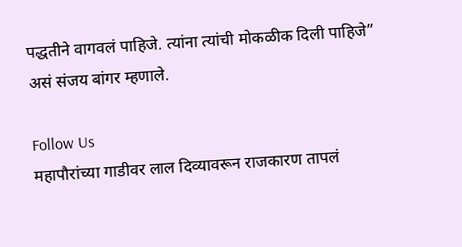पद्धतीने वागवलं पाहिजे. त्यांना त्यांची मोकळीक दिली पाहिजे” असं संजय बांगर म्हणाले.

Follow Us
महापौरांच्या गाडीवर लाल दिव्यावरून राजकारण तापलं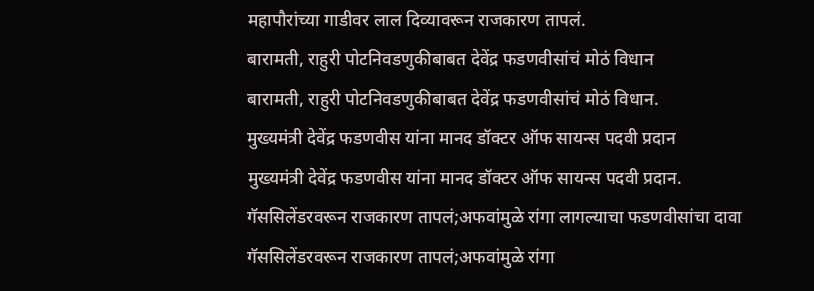महापौरांच्या गाडीवर लाल दिव्यावरून राजकारण तापलं.
बारामती, राहुरी पोटनिवडणुकीबाबत देवेंद्र फडणवीसांचं मोठं विधान
बारामती, राहुरी पोटनिवडणुकीबाबत देवेंद्र फडणवीसांचं मोठं विधान.
मुख्यमंत्री देवेंद्र फडणवीस यांना मानद डॉक्टर ऑफ सायन्स पदवी प्रदान
मुख्यमंत्री देवेंद्र फडणवीस यांना मानद डॉक्टर ऑफ सायन्स पदवी प्रदान.
गॅससिलेंडरवरून राजकारण तापलं;अफवांमुळे रांगा लागल्याचा फडणवीसांचा दावा
गॅससिलेंडरवरून राजकारण तापलं;अफवांमुळे रांगा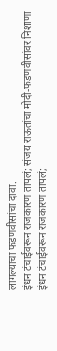लागल्याचा फडणवीसांचा दावा.
इंधन टंचाईवरून राजकारण तापलं; संजय राऊतांचा मोदी-फडणवीसांवर निशाणा
इंधन टंचाईवरून राजकारण तापलं;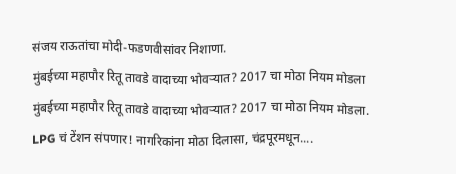संजय राऊतांचा मोदी-फडणवीसांवर निशाणा.
मुंबईच्या महापौर रितू तावडे वादाच्या भोवऱ्यात? 2017 चा मोठा नियम मोडला
मुंबईच्या महापौर रितू तावडे वादाच्या भोवऱ्यात? 2017 चा मोठा नियम मोडला.
LPG चं टेंशन संपणार! नागरिकांना मोठा दिलासा, चंद्रपूरमधून....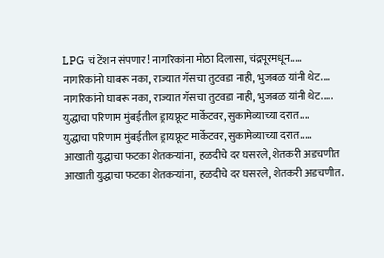LPG चं टेंशन संपणार! नागरिकांना मोठा दिलासा, चंद्रपूरमधून.....
नागरिकांनो घाबरू नका, राज्यात गॅसचा तुटवडा नाही, भुजबळ यांनी थेट....
नागरिकांनो घाबरू नका, राज्यात गॅसचा तुटवडा नाही, भुजबळ यांनी थेट.....
युद्धाचा परिणाम मुंबईतील ड्रायफ्रूट मार्केटवर, सुकामेव्याच्या दरात....
युद्धाचा परिणाम मुंबईतील ड्रायफ्रूट मार्केटवर, सुकामेव्याच्या दरात.....
आखाती युद्धाचा फटका शेतकऱ्यांना, हळदीचे दर घसरले, शेतकरी अडचणीत
आखाती युद्धाचा फटका शेतकऱ्यांना, हळदीचे दर घसरले, शेतकरी अडचणीत.